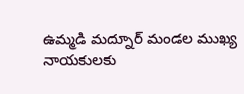ఉమ్మడి మద్నూర్ మండల ముఖ్య నాయకులకు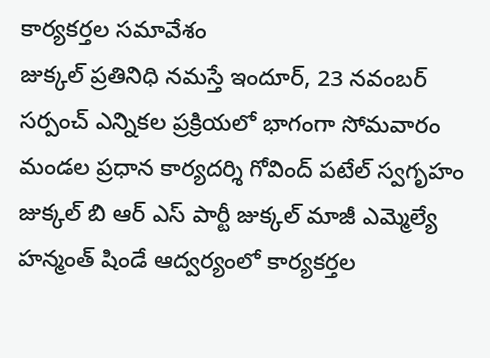కార్యకర్తల సమావేశం
జుక్కల్ ప్రతినిధి నమస్తే ఇందూర్, 23 నవంబర్
సర్పంచ్ ఎన్నికల ప్రక్రియలో భాగంగా సోమవారం మండల ప్రధాన కార్యదర్శి గోవింద్ పటేల్ స్వగృహం జుక్కల్ బి ఆర్ ఎస్ పార్టీ జుక్కల్ మాజీ ఎమ్మెల్యే హన్మంత్ షిండే ఆద్వర్యంలో కార్యకర్తల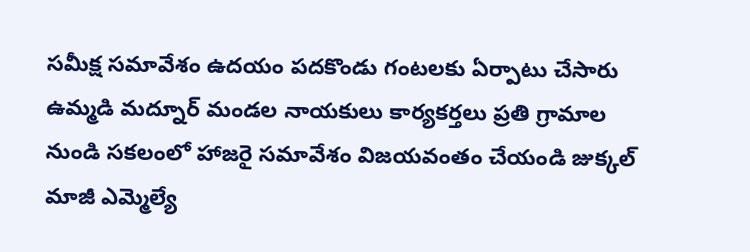సమీక్ష సమావేశం ఉదయం పదకొండు గంటలకు ఏర్పాటు చేసారు ఉమ్మడి మద్నూర్ మండల నాయకులు కార్యకర్తలు ప్రతి గ్రామాల నుండి సకలంలో హాజరై సమావేశం విజయవంతం చేయండి జుక్కల్ మాజీ ఎమ్మెల్యే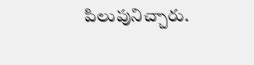పిలుపునిచ్చారు.